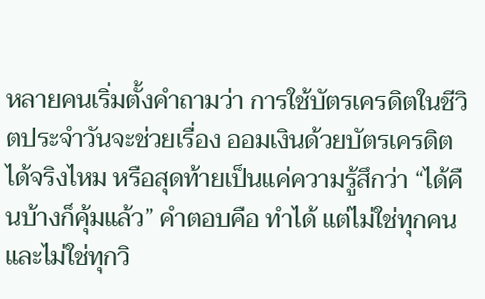หลายคนเริ่มตั้งคำถามว่า การใช้บัตรเครดิตในชีวิตประจำวันจะช่วยเรื่อง ออมเงินด้วยบัตรเครดิต ได้จริงไหม หรือสุดท้ายเป็นแค่ความรู้สึกว่า “ได้คืนบ้างก็คุ้มแล้ว” คำตอบคือ ทำได้ แต่ไม่ใช่ทุกคน และไม่ใช่ทุกวิ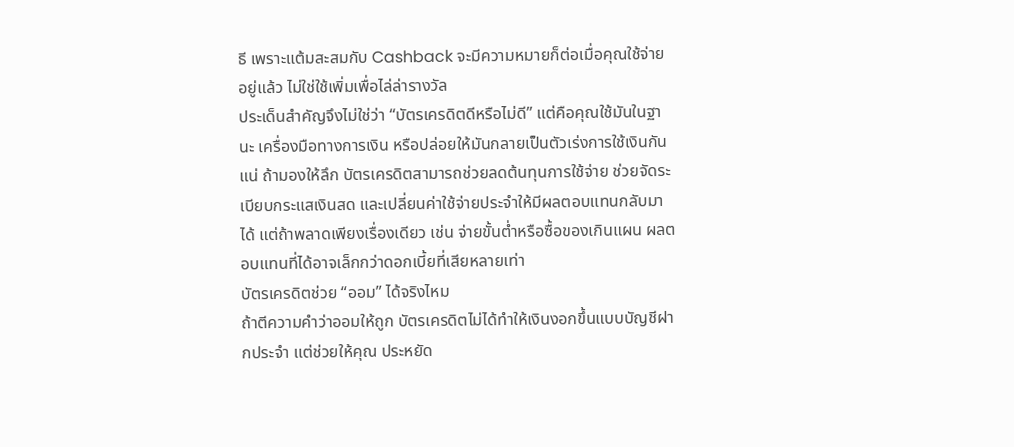ธี เพราะแต้มสะสมกับ Cashback จะมีความหมายก็ต่อเมื่อคุณใช้จ่ายอยู่แล้ว ไม่ใช่ใช้เพิ่มเพื่อไล่ล่ารางวัล
ประเด็นสำคัญจึงไม่ใช่ว่า “บัตรเครดิตดีหรือไม่ดี” แต่คือคุณใช้มันในฐานะ เครื่องมือทางการเงิน หรือปล่อยให้มันกลายเป็นตัวเร่งการใช้เงินกันแน่ ถ้ามองให้ลึก บัตรเครดิตสามารถช่วยลดต้นทุนการใช้จ่าย ช่วยจัดระเบียบกระแสเงินสด และเปลี่ยนค่าใช้จ่ายประจำให้มีผลตอบแทนกลับมาได้ แต่ถ้าพลาดเพียงเรื่องเดียว เช่น จ่ายขั้นต่ำหรือซื้อของเกินแผน ผลตอบแทนที่ได้อาจเล็กกว่าดอกเบี้ยที่เสียหลายเท่า
บัตรเครดิตช่วย “ออม” ได้จริงไหม
ถ้าตีความคำว่าออมให้ถูก บัตรเครดิตไม่ได้ทำให้เงินงอกขึ้นแบบบัญชีฝากประจำ แต่ช่วยให้คุณ ประหยัด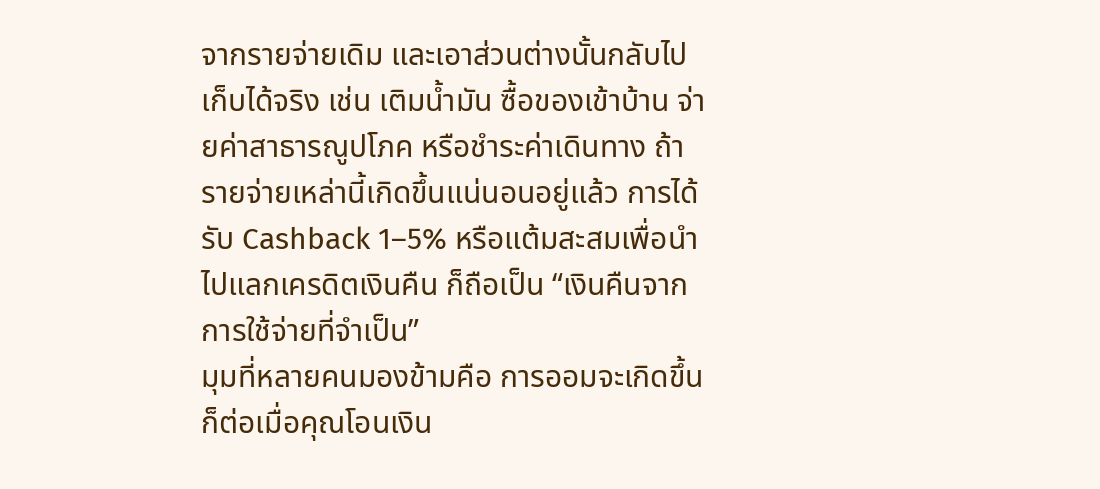จากรายจ่ายเดิม และเอาส่วนต่างนั้นกลับไปเก็บได้จริง เช่น เติมน้ำมัน ซื้อของเข้าบ้าน จ่ายค่าสาธารณูปโภค หรือชำระค่าเดินทาง ถ้ารายจ่ายเหล่านี้เกิดขึ้นแน่นอนอยู่แล้ว การได้รับ Cashback 1–5% หรือแต้มสะสมเพื่อนำไปแลกเครดิตเงินคืน ก็ถือเป็น “เงินคืนจากการใช้จ่ายที่จำเป็น”
มุมที่หลายคนมองข้ามคือ การออมจะเกิดขึ้นก็ต่อเมื่อคุณโอนเงิน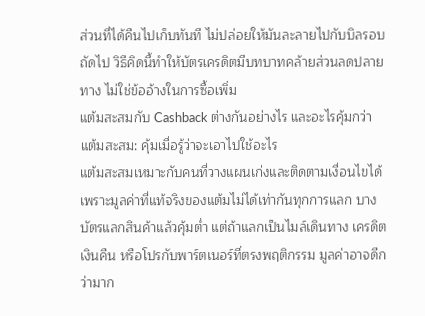ส่วนที่ได้คืนไปเก็บทันที ไม่ปล่อยให้มันละลายไปกับบิลรอบถัดไป วิธีคิดนี้ทำให้บัตรเครดิตมีบทบาทคล้ายส่วนลดปลายทาง ไม่ใช่ข้ออ้างในการซื้อเพิ่ม
แต้มสะสมกับ Cashback ต่างกันอย่างไร และอะไรคุ้มกว่า
แต้มสะสม: คุ้มเมื่อรู้ว่าจะเอาไปใช้อะไร
แต้มสะสมเหมาะกับคนที่วางแผนเก่งและติดตามเงื่อนไขได้ เพราะมูลค่าที่แท้จริงของแต้มไม่ได้เท่ากันทุกการแลก บางบัตรแลกสินค้าแล้วคุ้มต่ำ แต่ถ้าแลกเป็นไมล์เดินทาง เครดิตเงินคืน หรือโปรกับพาร์ตเนอร์ที่ตรงพฤติกรรม มูลค่าอาจดีกว่ามาก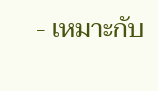- เหมาะกับ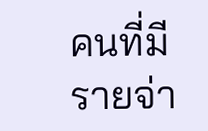คนที่มีรายจ่า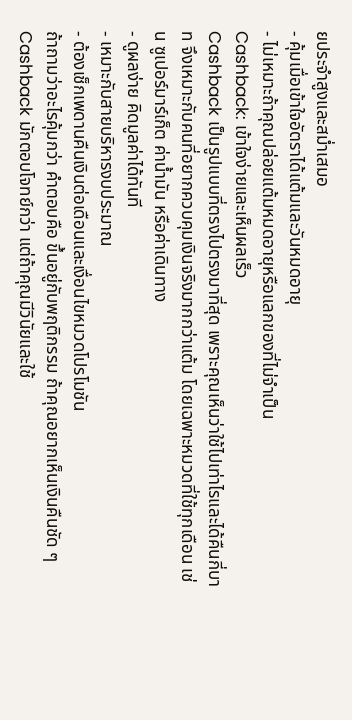ยประจำสูงและสม่ำเสมอ
- คุ้มเมื่อเข้าใจอัตราได้แต้มและวันหมดอายุ
- ไม่เหมาะถ้าคุณปล่อยแต้มหมดอายุหรือแลกของที่ไม่จำเป็น
Cashback: เข้าใจง่ายและเห็นผลเร็ว
Cashback เป็นรูปแบบที่ตรงไปตรงมาที่สุด เพราะคุณเห็นว่าใช้ไปเท่าไรและได้คืนกี่บาท จึงเหมาะกับคนที่อยากควบคุมเงินจริงมากกว่าแต้ม โดยเฉพาะหมวดที่ใช้ทุกเดือน เช่น ซูเปอร์มาร์เก็ต ค่าน้ำมัน หรือค่าเดินทาง
- ดูผลง่าย คิดมูลค่าได้ทันที
- เหมาะกับสายบริหารงบประมาณ
- ต้องเช็กเพดานคืนเงินต่อเดือนและเงื่อนไขหมวดโปรโมชัน
ถ้าถามว่าอะไรคุ้มกว่า คำตอบคือ ขึ้นอยู่กับพฤติกรรม ถ้าคุณอยากเห็นเงินคืนชัด ๆ Cashback มักตอบโจทย์กว่า แต่ถ้าคุณมีวินัยและใช้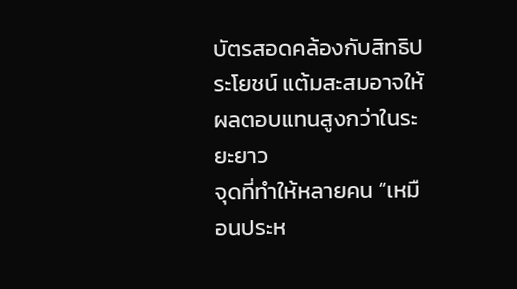บัตรสอดคล้องกับสิทธิประโยชน์ แต้มสะสมอาจให้ผลตอบแทนสูงกว่าในระยะยาว
จุดที่ทำให้หลายคน “เหมือนประห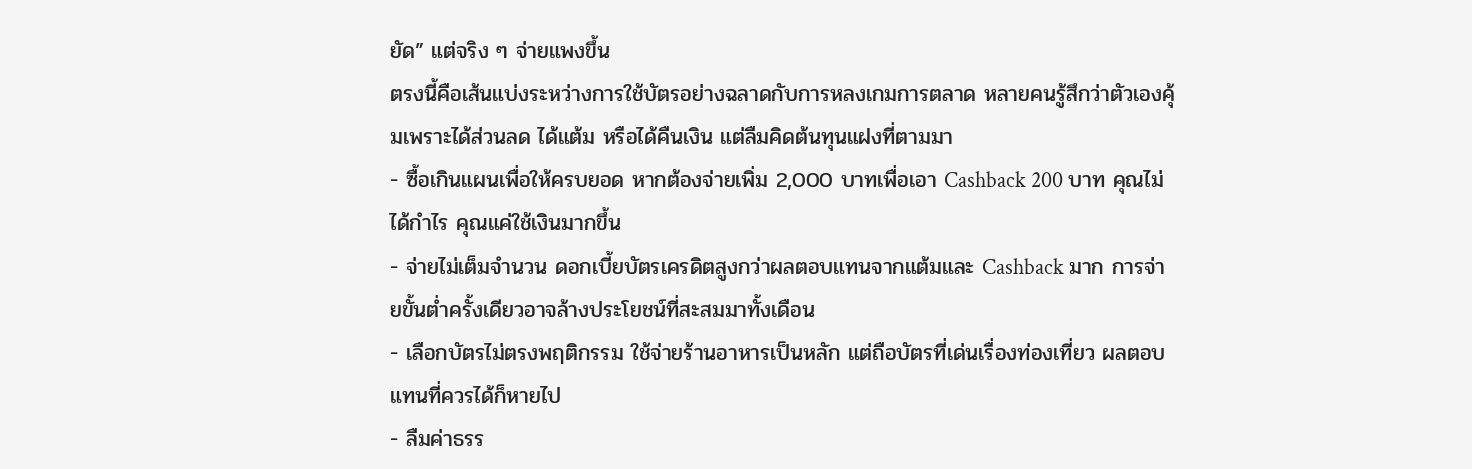ยัด” แต่จริง ๆ จ่ายแพงขึ้น
ตรงนี้คือเส้นแบ่งระหว่างการใช้บัตรอย่างฉลาดกับการหลงเกมการตลาด หลายคนรู้สึกว่าตัวเองคุ้มเพราะได้ส่วนลด ได้แต้ม หรือได้คืนเงิน แต่ลืมคิดต้นทุนแฝงที่ตามมา
- ซื้อเกินแผนเพื่อให้ครบยอด หากต้องจ่ายเพิ่ม 2,000 บาทเพื่อเอา Cashback 200 บาท คุณไม่ได้กำไร คุณแค่ใช้เงินมากขึ้น
- จ่ายไม่เต็มจำนวน ดอกเบี้ยบัตรเครดิตสูงกว่าผลตอบแทนจากแต้มและ Cashback มาก การจ่ายขั้นต่ำครั้งเดียวอาจล้างประโยชน์ที่สะสมมาทั้งเดือน
- เลือกบัตรไม่ตรงพฤติกรรม ใช้จ่ายร้านอาหารเป็นหลัก แต่ถือบัตรที่เด่นเรื่องท่องเที่ยว ผลตอบแทนที่ควรได้ก็หายไป
- ลืมค่าธรร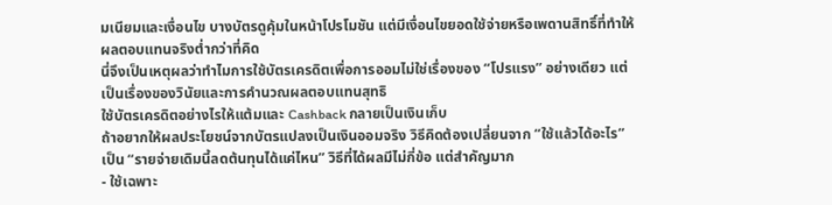มเนียมและเงื่อนไข บางบัตรดูคุ้มในหน้าโปรโมชัน แต่มีเงื่อนไขยอดใช้จ่ายหรือเพดานสิทธิ์ที่ทำให้ผลตอบแทนจริงต่ำกว่าที่คิด
นี่จึงเป็นเหตุผลว่าทำไมการใช้บัตรเครดิตเพื่อการออมไม่ใช่เรื่องของ “โปรแรง” อย่างเดียว แต่เป็นเรื่องของวินัยและการคำนวณผลตอบแทนสุทธิ
ใช้บัตรเครดิตอย่างไรให้แต้มและ Cashback กลายเป็นเงินเก็บ
ถ้าอยากให้ผลประโยชน์จากบัตรแปลงเป็นเงินออมจริง วิธีคิดต้องเปลี่ยนจาก “ใช้แล้วได้อะไร” เป็น “รายจ่ายเดิมนี้ลดต้นทุนได้แค่ไหน” วิธีที่ได้ผลมีไม่กี่ข้อ แต่สำคัญมาก
- ใช้เฉพาะ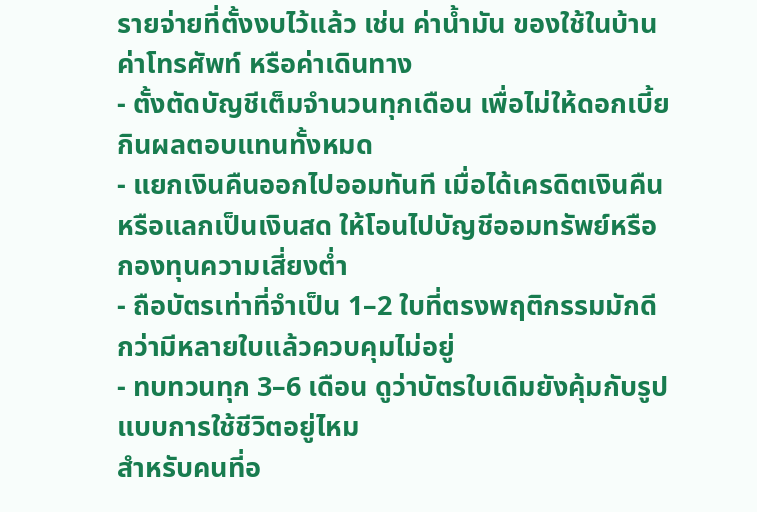รายจ่ายที่ตั้งงบไว้แล้ว เช่น ค่าน้ำมัน ของใช้ในบ้าน ค่าโทรศัพท์ หรือค่าเดินทาง
- ตั้งตัดบัญชีเต็มจำนวนทุกเดือน เพื่อไม่ให้ดอกเบี้ยกินผลตอบแทนทั้งหมด
- แยกเงินคืนออกไปออมทันที เมื่อได้เครดิตเงินคืนหรือแลกเป็นเงินสด ให้โอนไปบัญชีออมทรัพย์หรือกองทุนความเสี่ยงต่ำ
- ถือบัตรเท่าที่จำเป็น 1–2 ใบที่ตรงพฤติกรรมมักดีกว่ามีหลายใบแล้วควบคุมไม่อยู่
- ทบทวนทุก 3–6 เดือน ดูว่าบัตรใบเดิมยังคุ้มกับรูปแบบการใช้ชีวิตอยู่ไหม
สำหรับคนที่อ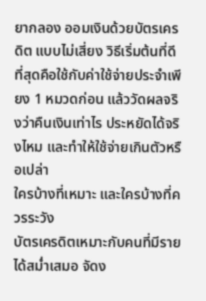ยากลอง ออมเงินด้วยบัตรเครดิต แบบไม่เสี่ยง วิธีเริ่มต้นที่ดีที่สุดคือใช้กับค่าใช้จ่ายประจำเพียง 1 หมวดก่อน แล้ววัดผลจริงว่าคืนเงินเท่าไร ประหยัดได้จริงไหม และทำให้ใช้จ่ายเกินตัวหรือเปล่า
ใครบ้างที่เหมาะ และใครบ้างที่ควรระวัง
บัตรเครดิตเหมาะกับคนที่มีรายได้สม่ำเสมอ จัดง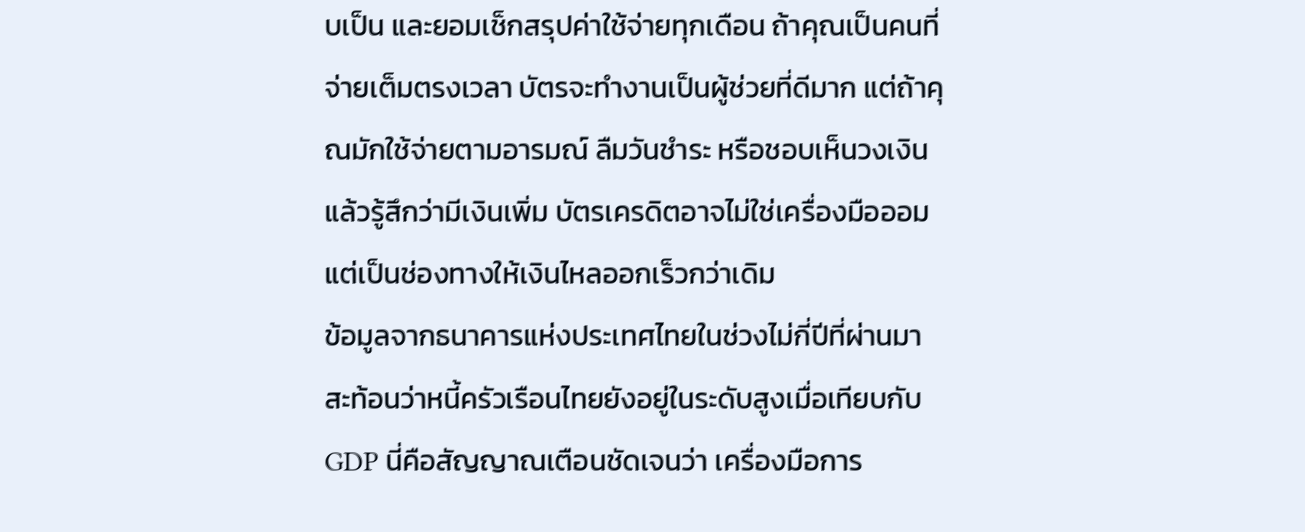บเป็น และยอมเช็กสรุปค่าใช้จ่ายทุกเดือน ถ้าคุณเป็นคนที่จ่ายเต็มตรงเวลา บัตรจะทำงานเป็นผู้ช่วยที่ดีมาก แต่ถ้าคุณมักใช้จ่ายตามอารมณ์ ลืมวันชำระ หรือชอบเห็นวงเงินแล้วรู้สึกว่ามีเงินเพิ่ม บัตรเครดิตอาจไม่ใช่เครื่องมือออม แต่เป็นช่องทางให้เงินไหลออกเร็วกว่าเดิม
ข้อมูลจากธนาคารแห่งประเทศไทยในช่วงไม่กี่ปีที่ผ่านมา สะท้อนว่าหนี้ครัวเรือนไทยยังอยู่ในระดับสูงเมื่อเทียบกับ GDP นี่คือสัญญาณเตือนชัดเจนว่า เครื่องมือการ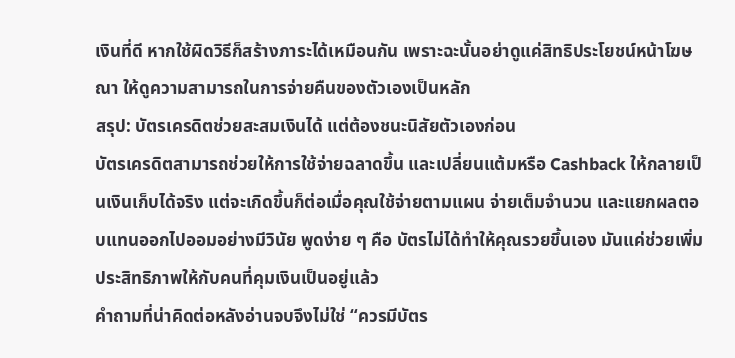เงินที่ดี หากใช้ผิดวิธีก็สร้างภาระได้เหมือนกัน เพราะฉะนั้นอย่าดูแค่สิทธิประโยชน์หน้าโฆษณา ให้ดูความสามารถในการจ่ายคืนของตัวเองเป็นหลัก
สรุป: บัตรเครดิตช่วยสะสมเงินได้ แต่ต้องชนะนิสัยตัวเองก่อน
บัตรเครดิตสามารถช่วยให้การใช้จ่ายฉลาดขึ้น และเปลี่ยนแต้มหรือ Cashback ให้กลายเป็นเงินเก็บได้จริง แต่จะเกิดขึ้นก็ต่อเมื่อคุณใช้จ่ายตามแผน จ่ายเต็มจำนวน และแยกผลตอบแทนออกไปออมอย่างมีวินัย พูดง่าย ๆ คือ บัตรไม่ได้ทำให้คุณรวยขึ้นเอง มันแค่ช่วยเพิ่มประสิทธิภาพให้กับคนที่คุมเงินเป็นอยู่แล้ว
คำถามที่น่าคิดต่อหลังอ่านจบจึงไม่ใช่ “ควรมีบัตร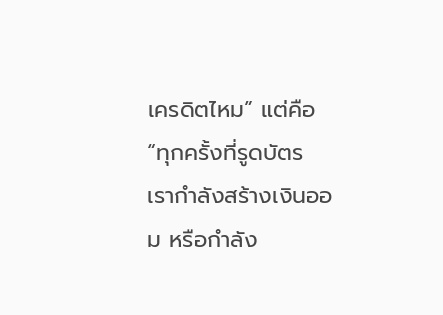เครดิตไหม” แต่คือ “ทุกครั้งที่รูดบัตร เรากำลังสร้างเงินออม หรือกำลัง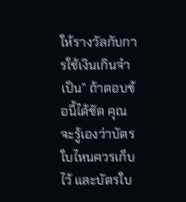ให้รางวัลกับการใช้เงินเกินจำเป็น” ถ้าตอบข้อนี้ได้ชัด คุณจะรู้เองว่าบัตรใบไหนควรเก็บไว้ และบัตรใบ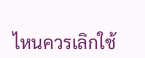ไหนควรเลิกใช้